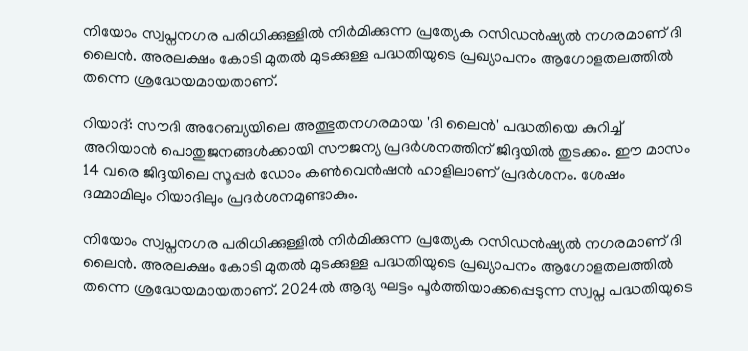നിയോം സ്വപ്നനഗര പരിധിക്കുള്ളില്‍ നിര്‍മിക്കുന്ന പ്രത്യേക റസിഡന്‍ഷ്യല്‍ നഗരമാണ് ദി ലൈന്‍. അരലക്ഷം കോടി മുതല്‍ മുടക്കുള്ള പദ്ധതിയുടെ പ്രഖ്യാപനം ആഗോളതലത്തില്‍ തന്നെ ശ്രദ്ധേയമായതാണ്.

റിയാദ്: സൗദി അറേബ്യയിലെ അത്ഭുതനഗരമായ 'ദി ലൈന്‍' പദ്ധതിയെ കുറിച്ച് അറിയാന്‍ പൊതുജനങ്ങള്‍ക്കായി സൗജന്യ പ്രദര്‍ശനത്തിന് ജിദ്ദയില്‍ തുടക്കം. ഈ മാസം 14 വരെ ജിദ്ദയിലെ സൂപ്പര്‍ ഡോം കണ്‍വെന്‍ഷന്‍ ഹാളിലാണ് പ്രദര്‍ശനം. ശേഷം ദമ്മാമിലും റിയാദിലും പ്രദര്‍ശനമുണ്ടാകും.

നിയോം സ്വപ്നനഗര പരിധിക്കുള്ളില്‍ നിര്‍മിക്കുന്ന പ്രത്യേക റസിഡന്‍ഷ്യല്‍ നഗരമാണ് ദി ലൈന്‍. അരലക്ഷം കോടി മുതല്‍ മുടക്കുള്ള പദ്ധതിയുടെ പ്രഖ്യാപനം ആഗോളതലത്തില്‍ തന്നെ ശ്രദ്ധേയമായതാണ്. 2024ല്‍ ആദ്യ ഘട്ടം പൂര്‍ത്തിയാക്കപ്പെടുന്ന സ്വപ്ന പദ്ധതിയുടെ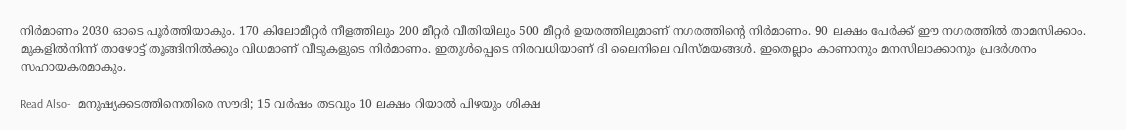നിര്‍മാണം 2030 ഓടെ പൂര്‍ത്തിയാകും. 170 കിലോമീറ്റര്‍ നീളത്തിലും 200 മീറ്റര്‍ വീതിയിലും 500 മീറ്റര്‍ ഉയരത്തിലുമാണ് നഗരത്തിന്റെ നിര്‍മാണം. 90 ലക്ഷം പേര്‍ക്ക് ഈ നഗരത്തില്‍ താമസിക്കാം. മുകളില്‍നിന്ന് താഴോട്ട് തൂങ്ങിനില്‍ക്കും വിധമാണ് വീടുകളുടെ നിര്‍മാണം. ഇതുള്‍പ്പെടെ നിരവധിയാണ് ദി ലൈനിലെ വിസ്മയങ്ങള്‍. ഇതെല്ലാം കാണാനും മനസിലാക്കാനും പ്രദര്‍ശനം സഹായകരമാകും.

Read Also-  മനുഷ്യക്കടത്തിനെതിരെ സൗദി; 15 വര്‍ഷം തടവും 10 ലക്ഷം റിയാല്‍ പിഴയും ശിക്ഷ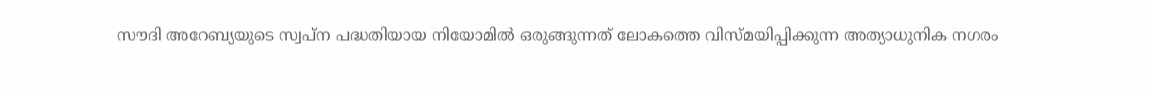സൗദി അറേബ്യയുടെ സ്വപ്ന പദ്ധതിയായ നിയോമില്‍ ഒരുങ്ങുന്നത് ലോകത്തെ വിസ്‍മയിപ്പിക്കുന്ന അത്യാധുനിക നഗരം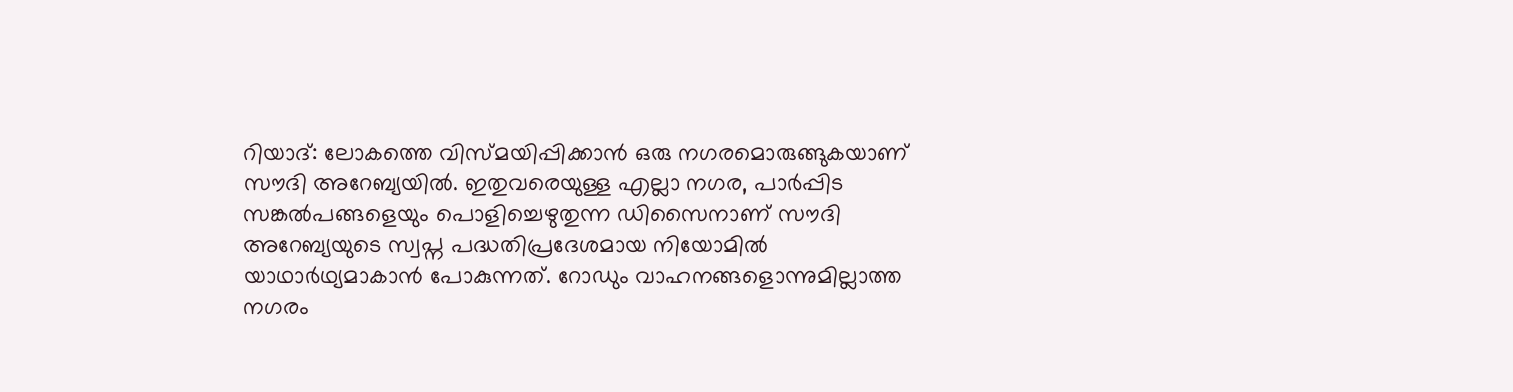റിയാദ്: ലോകത്തെ വിസ്മയിപ്പിക്കാന്‍ ഒരു നഗരമൊരുങ്ങുകയാണ് സൗദി അറേബ്യയില്‍. ഇതുവരെയുള്ള എല്ലാ നഗര, പാർപ്പിട സങ്കൽപങ്ങളെയും പൊളിച്ചെഴുതുന്ന ഡിസൈനാണ് സൗദി അറേബ്യയുടെ സ്വപ്ന പദ്ധതിപ്രദേശമായ നിയോമിൽ യാഥാർഥ്യമാകാൻ പോകുന്നത്. റോഡും വാഹനങ്ങളൊന്നുമില്ലാത്ത നഗരം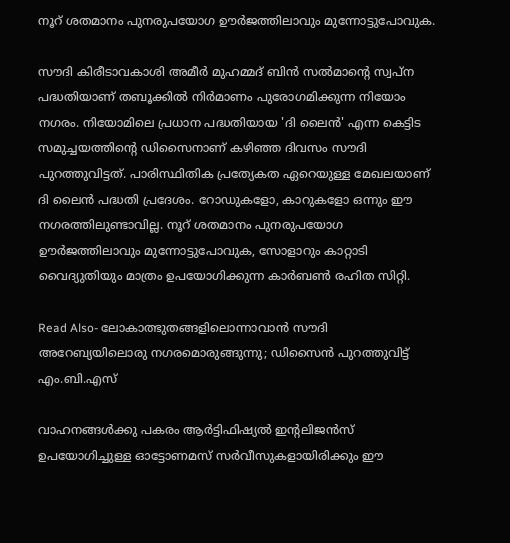നൂറ് ശതമാനം പുനരുപയോഗ ഊർജത്തിലാവും മുന്നോട്ടുപോവുക.

സൗദി കിരീടാവകാശി അമീർ മുഹമ്മദ് ബിൻ സൽമാന്റെ സ്വപ്ന പദ്ധതിയാണ് തബൂക്കിൽ നിർമാണം പുരോഗമിക്കുന്ന നിയോം നഗരം. നിയോമിലെ പ്രധാന പദ്ധതിയായ 'ദി ലൈന്‍' എന്ന കെട്ടിട സമുച്ചയത്തിന്റെ ഡിസൈനാണ് കഴിഞ്ഞ ദിവസം സൗദി പുറത്തുവിട്ടത്. പാരിസ്ഥിതിക പ്രത്യേകത ഏറെയുള്ള മേഖലയാണ് ദി ലൈൻ പദ്ധതി പ്രദേശം. റോഡുകളോ, കാറുകളോ ഒന്നും ഈ നഗരത്തിലുണ്ടാവില്ല. നൂറ് ശതമാനം പുനരുപയോഗ ഊർജത്തിലാവും മുന്നോട്ടുപോവുക, സോളാറും കാറ്റാടി വൈദ്യുതിയും മാത്രം ഉപയോഗിക്കുന്ന കാർബൺ രഹിത സിറ്റി.

Read Also- ലോകാത്ഭുതങ്ങളിലൊന്നാവാൻ സൗദി അറേബ്യയിലൊരു നഗരമൊരുങ്ങുന്നു; ഡിസൈന്‍ പുറത്തുവിട്ട് എം.ബി.എസ്

വാഹനങ്ങള്‍ക്കു പകരം ആര്‍ട്ടിഫിഷ്യല്‍ ഇന്റലിജന്‍സ് ഉപയോഗിച്ചുള്ള ഓട്ടോണമസ് സര്‍വീസുകളായിരിക്കും ഈ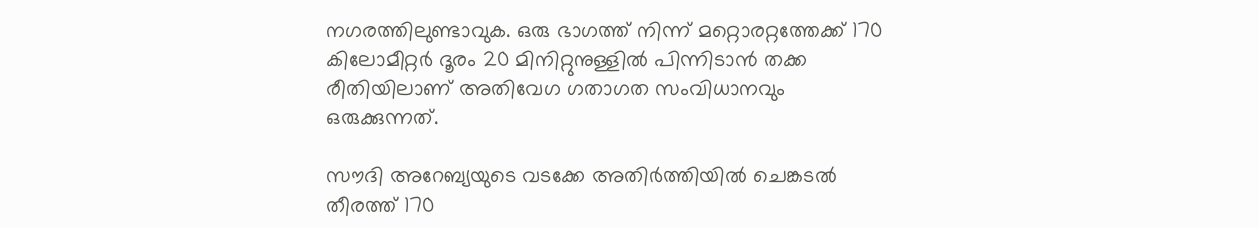നഗരത്തിലുണ്ടാവുക. ഒരു ഭാഗത്ത് നിന്ന് മറ്റൊരറ്റത്തേക്ക് 170 കിലോമീറ്റര്‍ ദൂരം 20 മിനിറ്റുനുള്ളില്‍ പിന്നിടാന്‍ തക്ക രീതിയിലാണ് അതിവേഗ ഗതാഗത സംവിധാനവും ഒരുക്കുന്നത്.

സൗദി അറേബ്യയുടെ വടക്കേ അതിർത്തിയിൽ ചെങ്കടൽ തീരത്ത് 170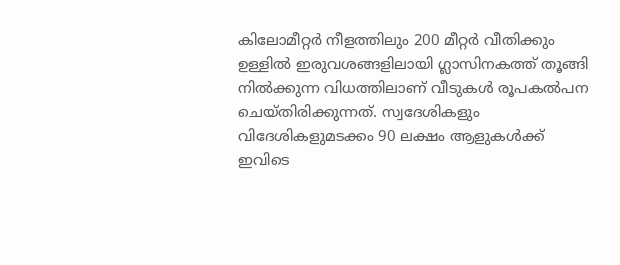കിലോമീറ്റര്‍ നീളത്തിലും 200 മീറ്റർ വീതിക്കും ഉള്ളില്‍ ഇരുവശങ്ങളിലായി ഗ്ലാസിനകത്ത് തൂങ്ങി നിൽക്കുന്ന വിധത്തിലാണ് വീടുകള്‍ രൂപകല്‍പന ചെയ്തിരിക്കുന്നത്. സ്വദേശികളും വിദേശികളുമടക്കം 90 ലക്ഷം ആളുകൾക്ക് ഇവിടെ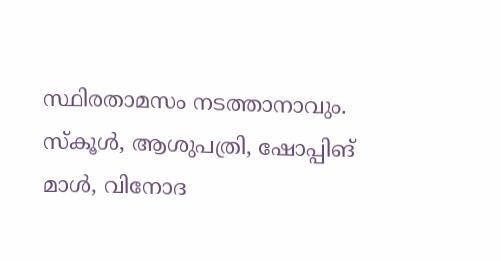സ്ഥിരതാമസം നടത്താനാവും. സ്‌കൂൾ, ആശുപത്രി, ഷോപ്പിങ് മാൾ, വിനോദ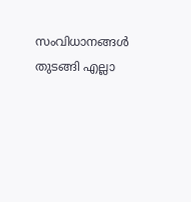സംവിധാനങ്ങൾ തുടങ്ങി എല്ലാ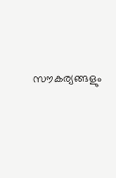സൗകര്യങ്ങളും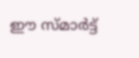ഈ സ്മാര്‍ട്ട്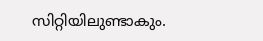സിറ്റിയിലുണ്ടാകും.